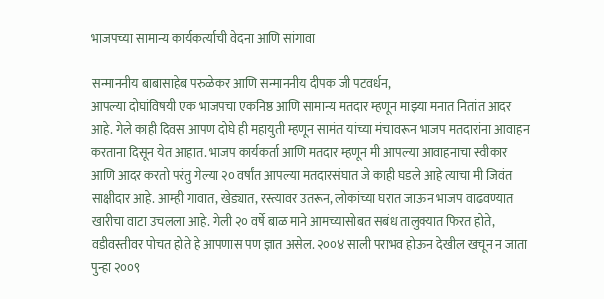भाजपच्या सामान्य कार्यकर्त्याची वेदना आणि सांगावा

सन्माननीय बाबासाहेब परुळेकर आणि सन्माननीय दीपक जी पटवर्धन,
आपल्या दोघांविषयी एक भाजपचा एकनिष्ठ आणि सामान्य मतदार म्हणून माझ्या मनात नितांत आदर आहे. गेले काही दिवस आपण दोघे ही महायुती म्हणून सामंत यांच्या मंचावरून भाजप मतदारांना आवाहन करताना दिसून येत आहात. भाजप कार्यकर्ता आणि मतदार म्हणून मी आपल्या आवाहनाचा स्वीकार आणि आदर करतो परंतु गेल्या २० वर्षांत आपल्या मतदारसंघात जे काही घडले आहे त्याचा मी जिवंत साक्षीदार आहे. आम्ही गावात, खेड्यात, रस्त्यावर उतरून, लोकांच्या घरात जाऊन भाजप वाढवण्यात खारीचा वाटा उचलला आहे. गेली २० वर्षे बाळ माने आमच्यासोबत सबंध तालुक्यात फिरत होते, वडीवस्तीवर पोचत होते हे आपणास पण ज्ञात असेल. २००४ साली पराभव होऊन देखील खचून न जाता पुन्हा २००९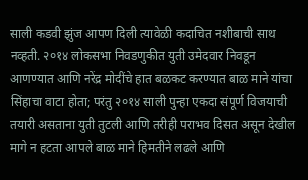साली कडवी झुंज आपण दिली त्यावेळी कदाचित नशीबाची साथ नव्हती. २०१४ लोकसभा निवडणुकीत युती उमेदवार निवडून आणण्यात आणि नरेंद्र मोदींचे हात बळकट करण्यात बाळ माने यांचा सिंहाचा वाटा होता; परंतु २०१४ साली पुन्हा एकदा संपूर्ण विजयाची तयारी असताना युती तुटली आणि तरीही पराभव दिसत असून देखील मागे न हटता आपले बाळ माने हिमतीने लढले आणि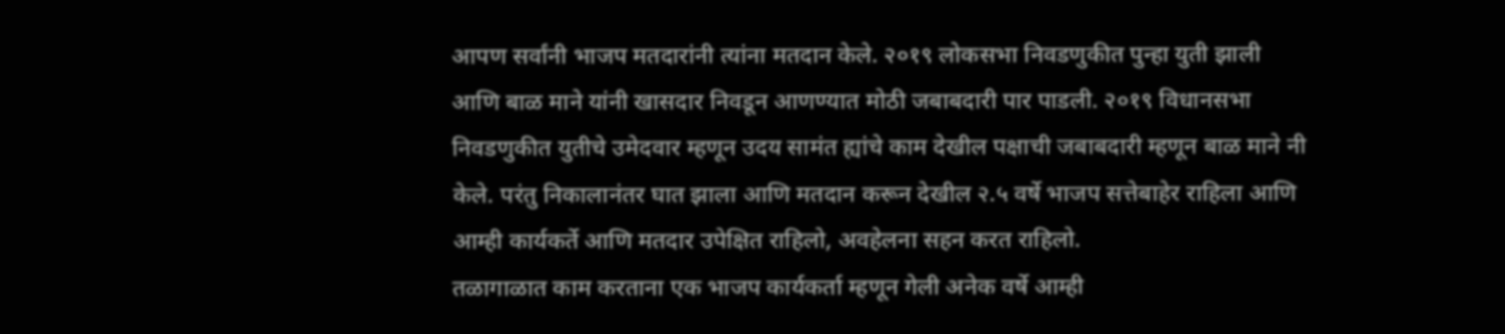आपण सर्वांनी भाजप मतदारांनी त्यांना मतदान केले. २०१९ लोकसभा निवडणुकीत पुन्हा युती झाली आणि बाळ माने यांनी खासदार निवडून आणण्यात मोठी जबाबदारी पार पाडली. २०१९ विधानसभा निवडणुकीत युतीचे उमेदवार म्हणून उदय सामंत ह्यांचे काम देखील पक्षाची जबाबदारी म्हणून बाळ माने नी केले. परंतु निकालानंतर घात झाला आणि मतदान करून देखील २.५ वर्षे भाजप सत्तेबाहेर राहिला आणि आम्ही कार्यकर्ते आणि मतदार उपेक्षित राहिलो, अवहेलना सहन करत राहिलो.
तळागाळात काम करताना एक भाजप कार्यकर्ता म्हणून गेली अनेक वर्षे आम्ही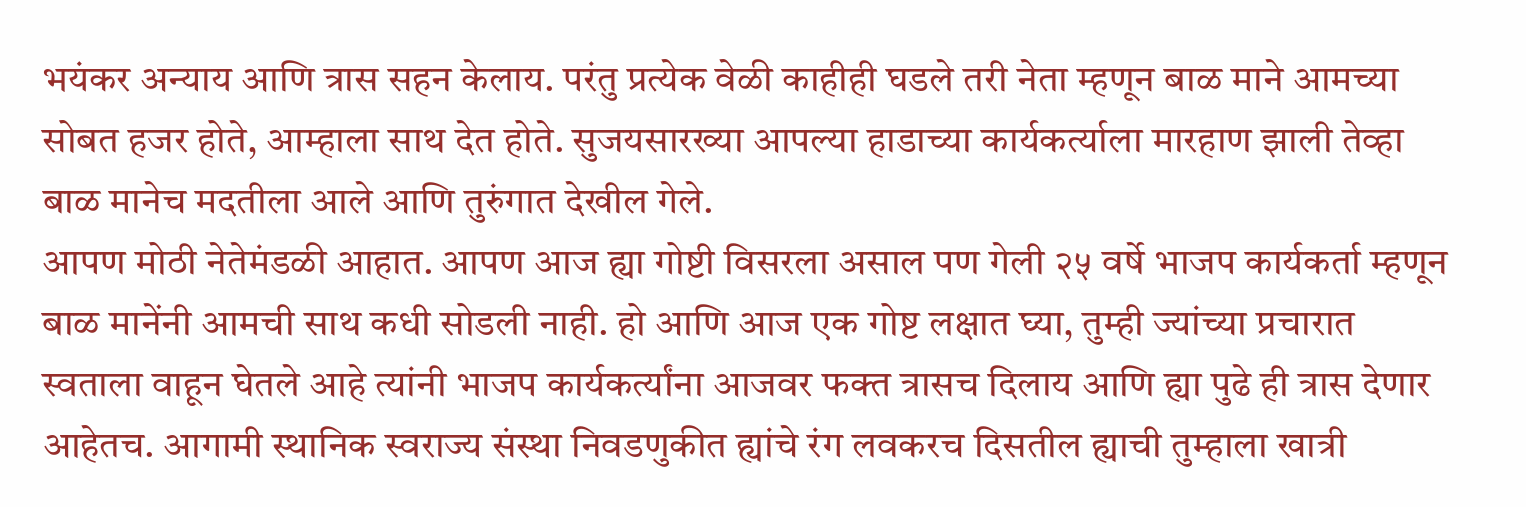भयंकर अन्याय आणि त्रास सहन केलाय. परंतु प्रत्येक वेळी काहीही घडले तरी नेता म्हणून बाळ माने आमच्या सोबत हजर होते, आम्हाला साथ देत होते. सुजयसारख्या आपल्या हाडाच्या कार्यकर्त्याला मारहाण झाली तेव्हा बाळ मानेच मदतीला आले आणि तुरुंगात देखील गेले.
आपण मोठी नेतेमंडळी आहात. आपण आज ह्या गोष्टी विसरला असाल पण गेली २५ वर्षे भाजप कार्यकर्ता म्हणून बाळ मानेंनी आमची साथ कधी सोडली नाही. हो आणि आज एक गोष्ट लक्षात घ्या, तुम्ही ज्यांच्या प्रचारात स्वताला वाहून घेतले आहे त्यांनी भाजप कार्यकर्त्यांना आजवर फक्त त्रासच दिलाय आणि ह्या पुढे ही त्रास देणार आहेतच. आगामी स्थानिक स्वराज्य संस्था निवडणुकीत ह्यांचे रंग लवकरच दिसतील ह्याची तुम्हाला खात्री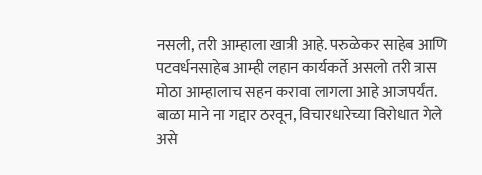नसली, तरी आम्हाला खात्री आहे. परुळेकर साहेब आणि पटवर्धनसाहेब आम्ही लहान कार्यकर्ते असलो तरी त्रास मोठा आम्हालाच सहन करावा लागला आहे आजपर्यंत.
बाळा माने ना गद्दार ठरवून, विचारधारेच्या विरोधात गेले असे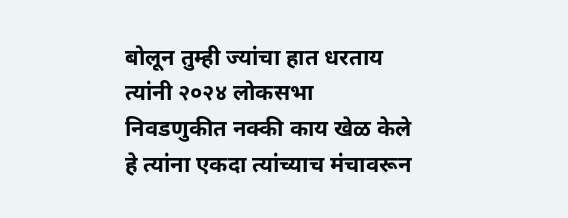बोलून तुम्ही ज्यांचा हात धरताय त्यांनी २०२४ लोकसभा निवडणुकीत नक्की काय खेळ केले हे त्यांना एकदा त्यांच्याच मंचावरून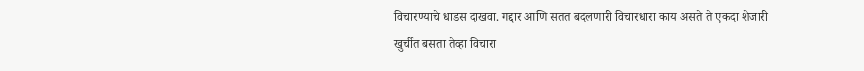विचारण्याचे धाडस दाखवा. गद्दार आणि सतत बदलणारी विचारधारा काय असते ते एकदा शेजारी खुर्चीत बसता तेव्हा विचारा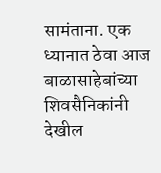सामंताना. एक ध्यानात ठेवा आज बाळासाहेबांच्या शिवसैनिकांनी देखील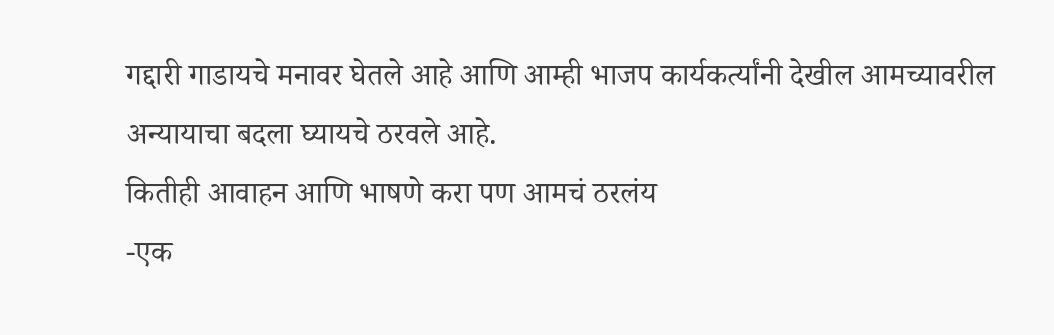गद्दारी गाडायचे मनावर घेतले आहे आणि आम्ही भाजप कार्यकर्त्यांनी देखील आमच्यावरील अन्यायाचा बदला घ्यायचे ठरवले आहे.
कितीही आवाहन आणि भाषणे करा पण आमचं ठरलंय
-एक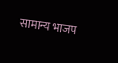सामान्य भाजप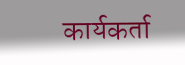कार्यकर्ता